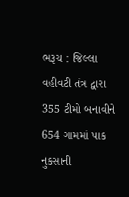ભરૂચ : જિલ્લા વહીવટી તંત્ર દ્વારા 355 ટીમો બનાવીને 654 ગામમાં પાક નુકસાની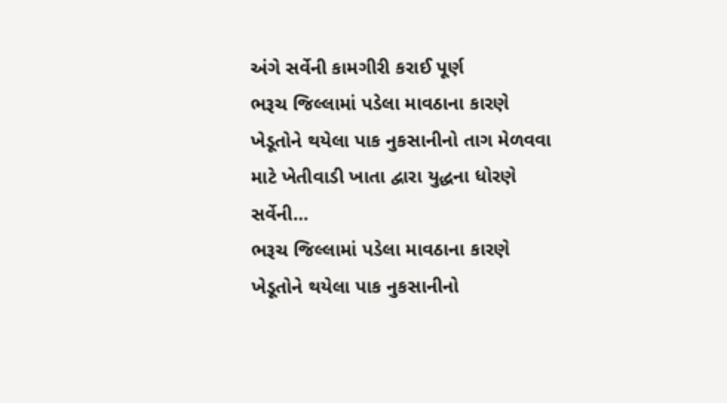અંગે સર્વેની કામગીરી કરાઈ પૂર્ણ
ભરૂચ જિલ્લામાં પડેલા માવઠાના કારણે ખેડૂતોને થયેલા પાક નુકસાનીનો તાગ મેળવવા માટે ખેતીવાડી ખાતા દ્વારા યુદ્ધના ધોરણે સર્વેની…
ભરૂચ જિલ્લામાં પડેલા માવઠાના કારણે ખેડૂતોને થયેલા પાક નુકસાનીનો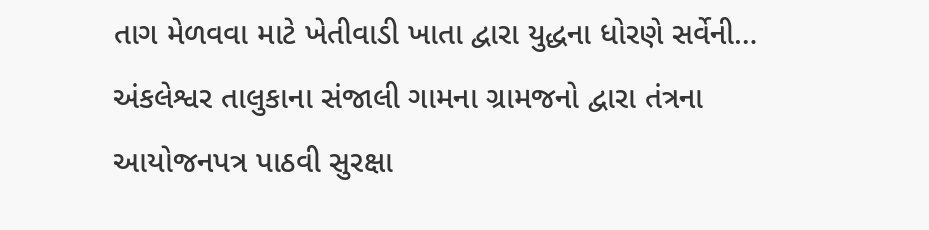તાગ મેળવવા માટે ખેતીવાડી ખાતા દ્વારા યુદ્ધના ધોરણે સર્વેની…
અંકલેશ્વર તાલુકાના સંજાલી ગામના ગ્રામજનો દ્વારા તંત્રના આયોજનપત્ર પાઠવી સુરક્ષા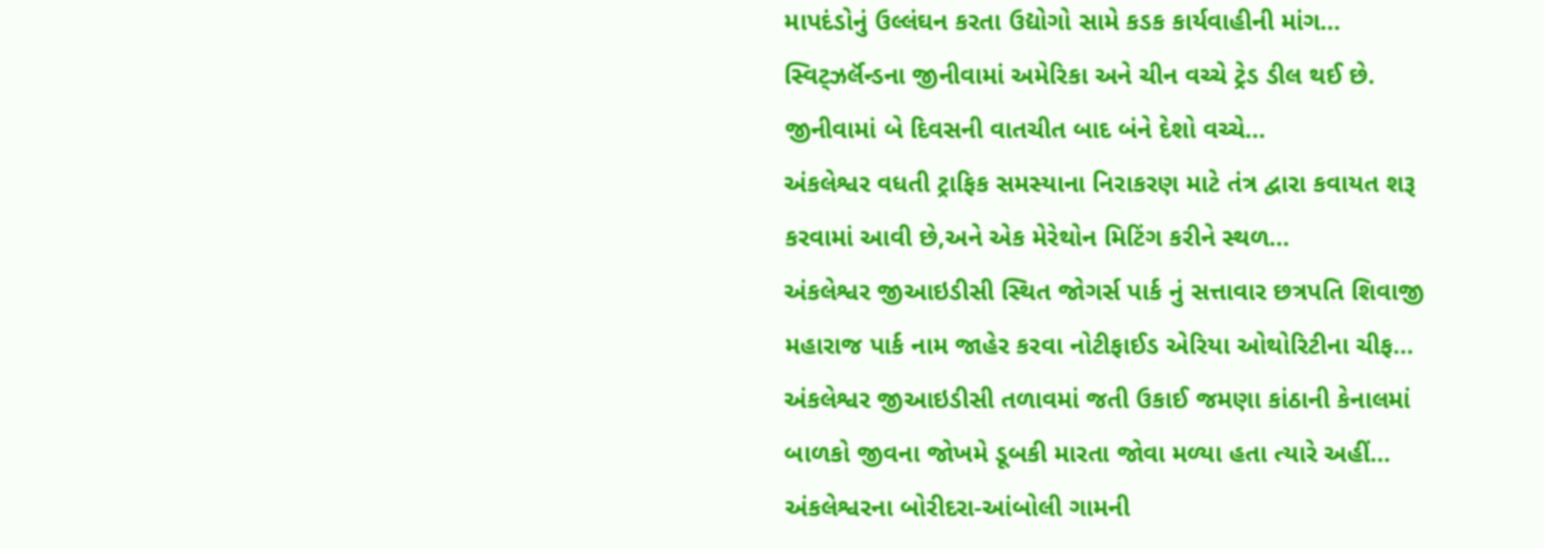માપદંડોનું ઉલ્લંઘન કરતા ઉદ્યોગો સામે કડક કાર્યવાહીની માંગ…
સ્વિટ્ઝર્લૅન્ડના જીનીવામાં અમેરિકા અને ચીન વચ્ચે ટ્રેડ ડીલ થઈ છે. જીનીવામાં બે દિવસની વાતચીત બાદ બંને દેશો વચ્ચે…
અંકલેશ્વર વધતી ટ્રાફિક સમસ્યાના નિરાકરણ માટે તંત્ર દ્વારા કવાયત શરૂ કરવામાં આવી છે,અને એક મેરેથોન મિટિંગ કરીને સ્થળ…
અંકલેશ્વર જીઆઇડીસી સ્થિત જોગર્સ પાર્ક નું સત્તાવાર છત્રપતિ શિવાજી મહારાજ પાર્ક નામ જાહેર કરવા નોટીફાઈડ એરિયા ઓથોરિટીના ચીફ…
અંકલેશ્વર જીઆઇડીસી તળાવમાં જતી ઉકાઈ જમણા કાંઠાની કેનાલમાં બાળકો જીવના જોખમે ડૂબકી મારતા જોવા મળ્યા હતા ત્યારે અહીં…
અંકલેશ્વરના બોરીદરા-આંબોલી ગામની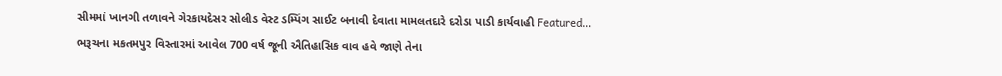સીમમાં ખાનગી તળાવને ગેરકાયદેસર સોલીડ વેસ્ટ ડમ્પિંગ સાઈટ બનાવી દેવાતા મામલતદારે દરોડા પાડી કાર્યવાહી Featured…
ભરૂચના મકતમપુર વિસ્તારમાં આવેલ 700 વર્ષ જૂની ઐતિહાસિક વાવ હવે જાણે તેના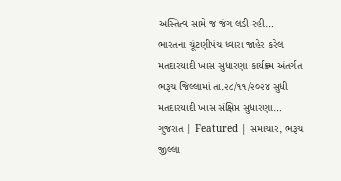અસ્તિત્વ સામે જ જંગ લડી રહી…
ભારતના ચૂંટણીપંચ ધ્વારા જાહેર કરેલ મતદારયાદી ખાસ સુધારણા કાર્યક્ર્મ અંતર્ગત ભરૂચ જિલ્લામાં તા.૨૮/૧૧/૨૦૨૪ સુધી મતદારયાદી ખાસ સંક્ષિપ્ત સુધારણા…
ગુજરાત | Featured | સમાચાર, ભરૂચ જીલ્લા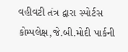વહીવટી તંત્ર દ્વારા સ્પોર્ટસ કોમ્પલેક્ષ,જે.બી.મોદી પાર્કની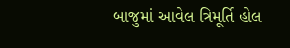બાજુમાં આવેલ ત્રિમૂર્તિ હોલ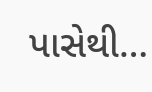પાસેથી…